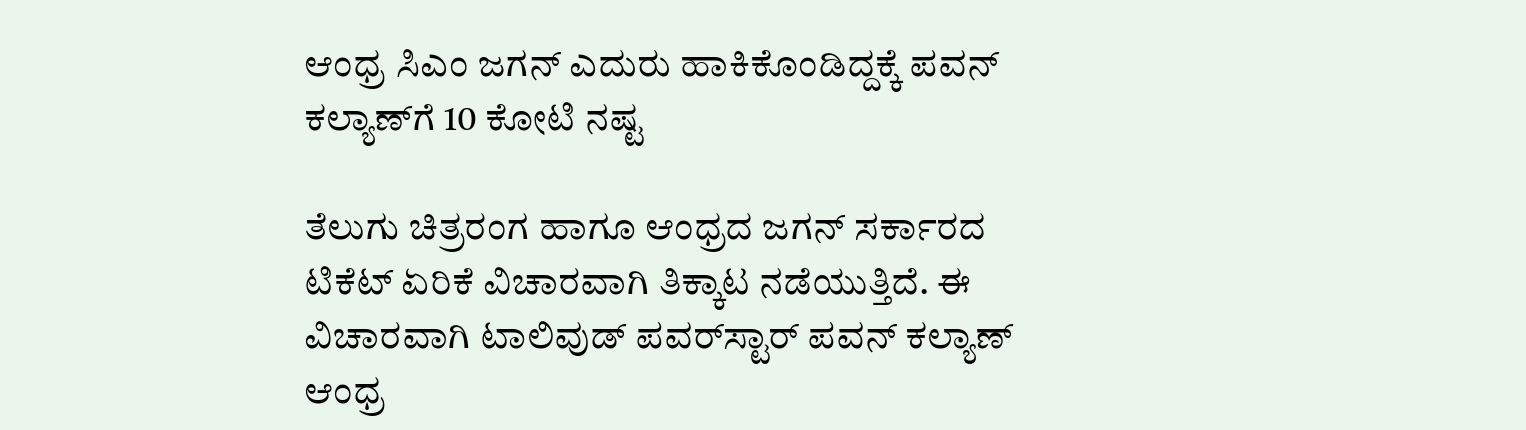ಆಂಧ್ರ ಸಿಎಂ ಜಗನ್ ಎದುರು ಹಾಕಿಕೊಂಡಿದ್ದಕ್ಕೆ ಪವನ್ ಕಲ್ಯಾಣ್‌ಗೆ 10 ಕೋಟಿ ನಷ್ಟ

ತೆಲುಗು ಚಿತ್ರರಂಗ ಹಾಗೂ ಆಂಧ್ರದ ಜಗನ್ ಸರ್ಕಾರದ ಟಿಕೆಟ್ ಏರಿಕೆ ವಿಚಾರವಾಗಿ ತಿಕ್ಕಾಟ ನಡೆಯುತ್ತಿದೆ. ಈ ವಿಚಾರವಾಗಿ ಟಾಲಿವುಡ್ ಪವರ್‌ಸ್ಟಾರ್ ಪವನ್ ಕಲ್ಯಾಣ್ ಆಂಧ್ರ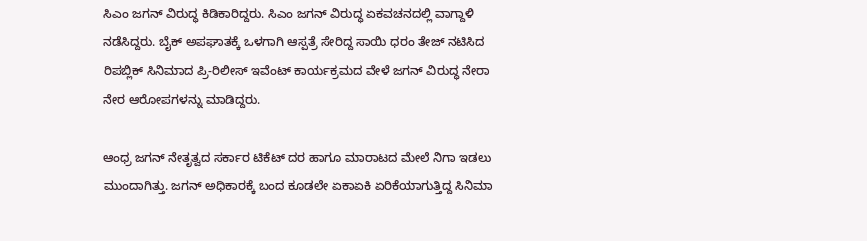ಸಿಎಂ ಜಗನ್ ವಿರುದ್ಧ ಕಿಡಿಕಾರಿದ್ದರು. ಸಿಎಂ ಜಗನ್ ವಿರುದ್ಧ ಏಕವಚನದಲ್ಲಿ ವಾಗ್ದಾಳಿ ನಡೆಸಿದ್ದರು. ಬೈಕ್ ಅಪಘಾತಕ್ಕೆ ಒಳಗಾಗಿ ಆಸ್ಪತ್ರೆ ಸೇರಿದ್ದ ಸಾಯಿ ಧರಂ ತೇಜ್ ನಟಿಸಿದ ರಿಪಬ್ಲಿಕ್ ಸಿನಿಮಾದ ಪ್ರಿ-ರಿಲೀಸ್ ಇವೆಂಟ್ ಕಾರ್ಯಕ್ರಮದ ವೇಳೆ ಜಗನ್ ವಿರುದ್ಧ ನೇರಾ ನೇರ ಆರೋಪಗಳನ್ನು ಮಾಡಿದ್ದರು.

ಆಂಧ್ರ ಜಗನ್ ನೇತೃತ್ವದ ಸರ್ಕಾರ ಟಿಕೆಟ್ ದರ ಹಾಗೂ ಮಾರಾಟದ ಮೇಲೆ ನಿಗಾ ಇಡಲು ಮುಂದಾಗಿತ್ತು. ಜಗನ್ ಅಧಿಕಾರಕ್ಕೆ ಬಂದ ಕೂಡಲೇ ಏಕಾಏಕಿ ಏರಿಕೆಯಾಗುತ್ತಿದ್ದ ಸಿನಿಮಾ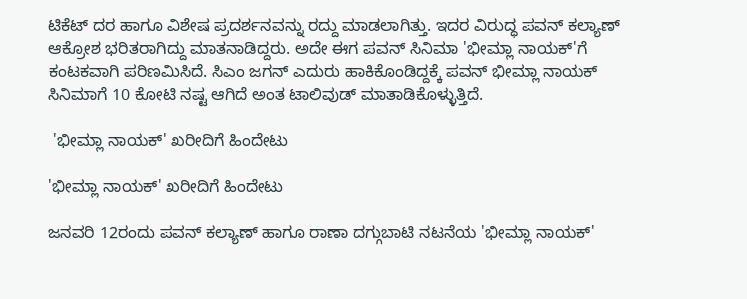ಟಿಕೆಟ್ ದರ ಹಾಗೂ ವಿಶೇಷ ಪ್ರದರ್ಶನವನ್ನು ರದ್ದು ಮಾಡಲಾಗಿತ್ತು. ಇದರ ವಿರುದ್ಧ ಪವನ್ ಕಲ್ಯಾಣ್ ಆಕ್ರೋಶ ಭರಿತರಾಗಿದ್ದು ಮಾತನಾಡಿದ್ದರು. ಅದೇ ಈಗ ಪವನ್ ಸಿನಿಮಾ 'ಭೀಮ್ಲಾ ನಾಯಕ್‌'ಗೆ ಕಂಟಕವಾಗಿ ಪರಿಣಮಿಸಿದೆ. ಸಿಎಂ ಜಗನ್ ಎದುರು ಹಾಕಿಕೊಂಡಿದ್ದಕ್ಕೆ ಪವನ್ ಭೀಮ್ಲಾ ನಾಯಕ್ ಸಿನಿಮಾಗೆ 10 ಕೋಟಿ ನಷ್ಟ ಆಗಿದೆ ಅಂತ ಟಾಲಿವುಡ್ ಮಾತಾಡಿಕೊಳ್ಳುತ್ತಿದೆ.

 'ಭೀಮ್ಲಾ ನಾಯಕ್' ಖರೀದಿಗೆ ಹಿಂದೇಟು

'ಭೀಮ್ಲಾ ನಾಯಕ್' ಖರೀದಿಗೆ ಹಿಂದೇಟು

ಜನವರಿ 12ರಂದು ಪವನ್ ಕಲ್ಯಾಣ್ ಹಾಗೂ ರಾಣಾ ದಗ್ಗುಬಾಟಿ ನಟನೆಯ 'ಭೀಮ್ಲಾ ನಾಯಕ್'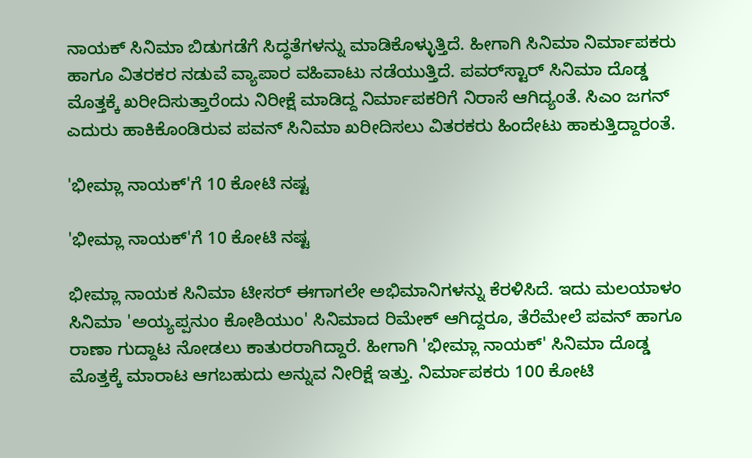ನಾಯಕ್ ಸಿನಿಮಾ ಬಿಡುಗಡೆಗೆ ಸಿದ್ಧತೆಗಳನ್ನು ಮಾಡಿಕೊಳ್ಳುತ್ತಿದೆ. ಹೀಗಾಗಿ ಸಿನಿಮಾ ನಿರ್ಮಾಪಕರು ಹಾಗೂ ವಿತರಕರ ನಡುವೆ ವ್ಯಾಪಾರ ವಹಿವಾಟು ನಡೆಯುತ್ತಿದೆ. ಪವರ್‌ಸ್ಟಾರ್ ಸಿನಿಮಾ ದೊಡ್ಡ ಮೊತ್ತಕ್ಕೆ ಖರೀದಿಸುತ್ತಾರೆಂದು ನಿರೀಕ್ಷೆ ಮಾಡಿದ್ದ ನಿರ್ಮಾಪಕರಿಗೆ ನಿರಾಸೆ ಆಗಿದ್ಯಂತೆ. ಸಿಎಂ ಜಗನ್ ಎದುರು ಹಾಕಿಕೊಂಡಿರುವ ಪವನ್ ಸಿನಿಮಾ ಖರೀದಿಸಲು ವಿತರಕರು ಹಿಂದೇಟು ಹಾಕುತ್ತಿದ್ದಾರಂತೆ.

'ಭೀಮ್ಲಾ ನಾಯಕ್'ಗೆ 10 ಕೋಟಿ ನಷ್ಟ

'ಭೀಮ್ಲಾ ನಾಯಕ್'ಗೆ 10 ಕೋಟಿ ನಷ್ಟ

ಭೀಮ್ಲಾ ನಾಯಕ ಸಿನಿಮಾ ಟೀಸರ್ ಈಗಾಗಲೇ ಅಭಿಮಾನಿಗಳನ್ನು ಕೆರಳಿಸಿದೆ. ಇದು ಮಲಯಾಳಂ ಸಿನಿಮಾ 'ಅಯ್ಯಪ್ಪನುಂ ಕೋಶಿಯುಂ' ಸಿನಿಮಾದ ರಿಮೇಕ್ ಆಗಿದ್ದರೂ, ತೆರೆಮೇಲೆ ಪವನ್ ಹಾಗೂ ರಾಣಾ ಗುದ್ದಾಟ ನೋಡಲು ಕಾತುರರಾಗಿದ್ದಾರೆ. ಹೀಗಾಗಿ 'ಭೀಮ್ಲಾ ನಾಯಕ್' ಸಿನಿಮಾ ದೊಡ್ಡ ಮೊತ್ತಕ್ಕೆ ಮಾರಾಟ ಆಗಬಹುದು ಅನ್ನುವ ನೀರಿಕ್ಷೆ ಇತ್ತು. ನಿರ್ಮಾಪಕರು 100 ಕೋಟಿ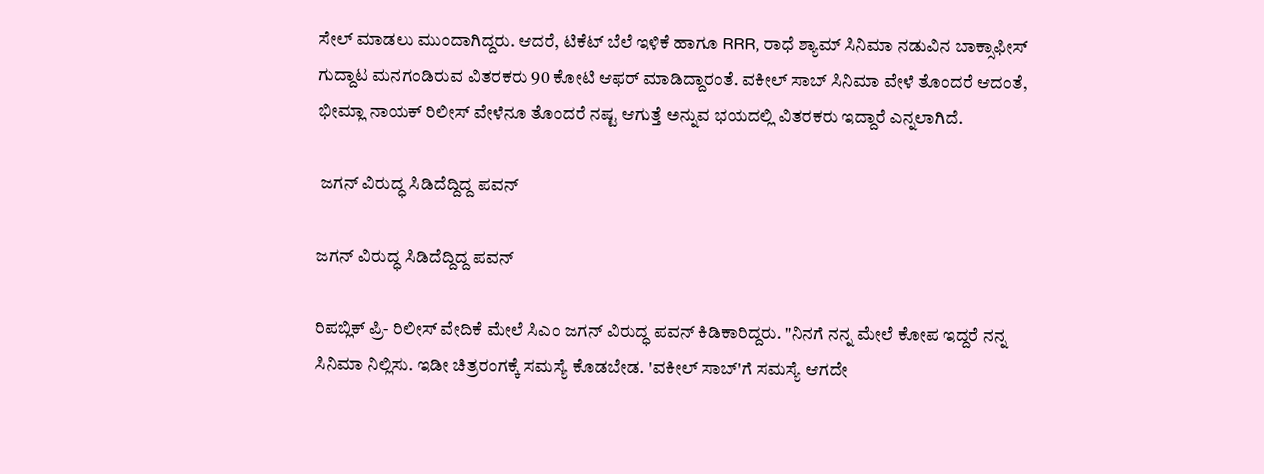ಸೇಲ್ ಮಾಡಲು ಮುಂದಾಗಿದ್ದರು. ಆದರೆ, ಟಿಕೆಟ್ ಬೆಲೆ ಇಳಿಕೆ ಹಾಗೂ RRR, ರಾಧೆ ಶ್ಯಾಮ್ ಸಿನಿಮಾ ನಡುವಿನ ಬಾಕ್ಸಾಫೀಸ್ ಗುದ್ದಾಟ ಮನಗಂಡಿರುವ ವಿತರಕರು 90 ಕೋಟಿ ಆಫರ್ ಮಾಡಿದ್ದಾರಂತೆ. ವಕೀಲ್ ಸಾಬ್ ಸಿನಿಮಾ ವೇಳೆ ತೊಂದರೆ ಆದಂತೆ, ಭೀಮ್ಲಾ ನಾಯಕ್ ರಿಲೀಸ್ ವೇಳೆನೂ ತೊಂದರೆ ನಷ್ಟ ಆಗುತ್ತೆ ಅನ್ನುವ ಭಯದಲ್ಲಿ ವಿತರಕರು ಇದ್ದಾರೆ ಎನ್ನಲಾಗಿದೆ.

 ಜಗನ್ ವಿರುದ್ಧ ಸಿಡಿದೆದ್ದಿದ್ದ ಪವನ್

ಜಗನ್ ವಿರುದ್ಧ ಸಿಡಿದೆದ್ದಿದ್ದ ಪವನ್

ರಿಪಬ್ಲಿಕ್ ಪ್ರಿ- ರಿಲೀಸ್ ವೇದಿಕೆ ಮೇಲೆ ಸಿಎಂ ಜಗನ್ ವಿರುದ್ಧ ಪವನ್ ಕಿಡಿಕಾರಿದ್ದರು. "ನಿನಗೆ ನನ್ನ ಮೇಲೆ ಕೋಪ ಇದ್ದರೆ ನನ್ನ ಸಿನಿಮಾ ನಿಲ್ಲಿಸು. ಇಡೀ ಚಿತ್ರರಂಗಕ್ಕೆ ಸಮಸ್ಯೆ ಕೊಡಬೇಡ. 'ವಕೀಲ್ ಸಾಬ್‌'ಗೆ ಸಮಸ್ಯೆ ಆಗದೇ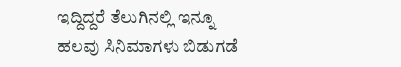ಇದ್ದಿದ್ದರೆ ತೆಲುಗಿನಲ್ಲಿ ಇನ್ನೂ ಹಲವು ಸಿನಿಮಾಗಳು ಬಿಡುಗಡೆ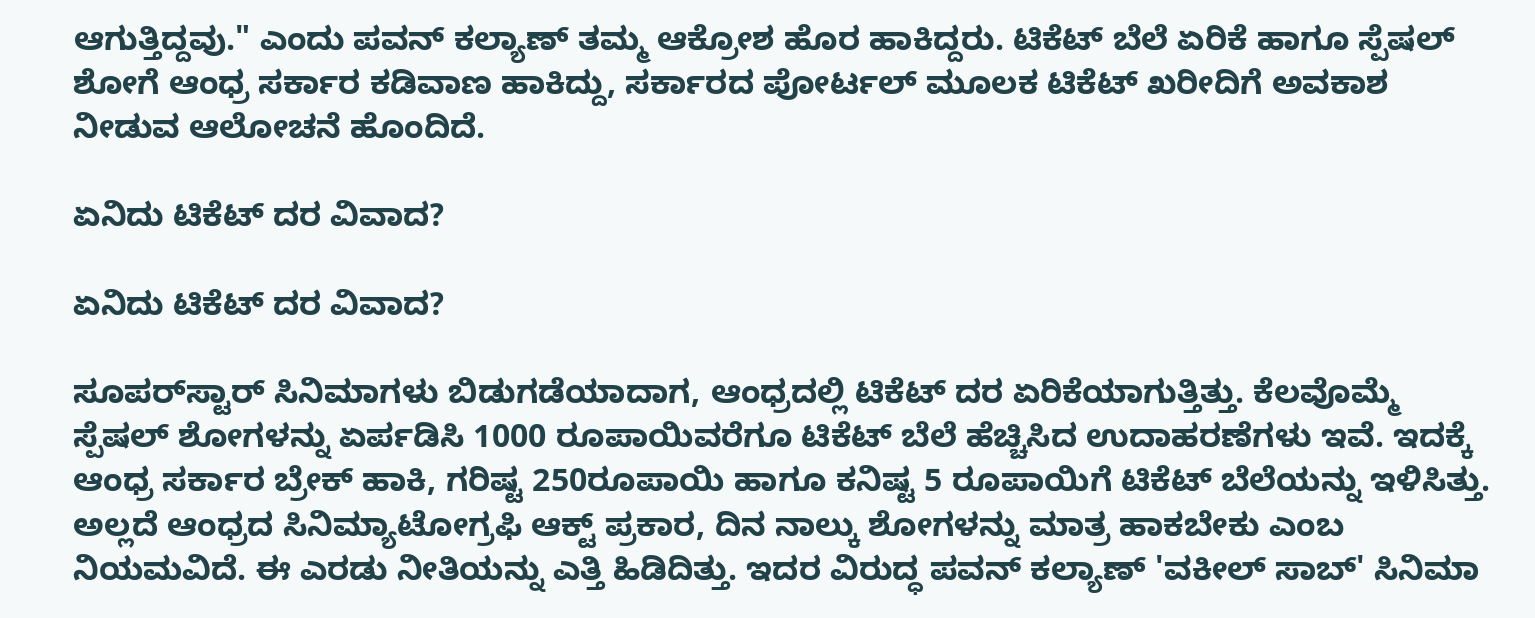ಆಗುತ್ತಿದ್ದವು." ಎಂದು ಪವನ್ ಕಲ್ಯಾಣ್ ತಮ್ಮ ಆಕ್ರೋಶ ಹೊರ ಹಾಕಿದ್ದರು. ಟಿಕೆಟ್ ಬೆಲೆ ಏರಿಕೆ ಹಾಗೂ ಸ್ಪೆಷಲ್ ಶೋಗೆ ಆಂಧ್ರ ಸರ್ಕಾರ ಕಡಿವಾಣ ಹಾಕಿದ್ದು, ಸರ್ಕಾರದ ಪೋರ್ಟಲ್ ಮೂಲಕ ಟಿಕೆಟ್ ಖರೀದಿಗೆ ಅವಕಾಶ ನೀಡುವ ಆಲೋಚನೆ ಹೊಂದಿದೆ.

ಏನಿದು ಟಿಕೆಟ್ ದರ ವಿವಾದ?

ಏನಿದು ಟಿಕೆಟ್ ದರ ವಿವಾದ?

ಸೂಪರ್‌ಸ್ಟಾರ್ ಸಿನಿಮಾಗಳು ಬಿಡುಗಡೆಯಾದಾಗ, ಆಂಧ್ರದಲ್ಲಿ ಟಿಕೆಟ್ ದರ ಏರಿಕೆಯಾಗುತ್ತಿತ್ತು. ಕೆಲವೊಮ್ಮೆ ಸ್ಪೆಷಲ್ ಶೋಗಳನ್ನು ಏರ್ಪಡಿಸಿ 1000 ರೂಪಾಯಿವರೆಗೂ ಟಿಕೆಟ್ ಬೆಲೆ ಹೆಚ್ಚಿಸಿದ ಉದಾಹರಣೆಗಳು ಇವೆ. ಇದಕ್ಕೆ ಆಂಧ್ರ ಸರ್ಕಾರ ಬ್ರೇಕ್ ಹಾಕಿ, ಗರಿಷ್ಟ 250ರೂಪಾಯಿ ಹಾಗೂ ಕನಿಷ್ಟ 5 ರೂಪಾಯಿಗೆ ಟಿಕೆಟ್ ಬೆಲೆಯನ್ನು ಇಳಿಸಿತ್ತು. ಅಲ್ಲದೆ ಆಂಧ್ರದ ಸಿನಿಮ್ಯಾಟೋಗ್ರಫಿ ಆಕ್ಟ್ ಪ್ರಕಾರ, ದಿನ ನಾಲ್ಕು ಶೋಗಳನ್ನು ಮಾತ್ರ ಹಾಕಬೇಕು ಎಂಬ ನಿಯಮವಿದೆ. ಈ ಎರಡು ನೀತಿಯನ್ನು ಎತ್ತಿ ಹಿಡಿದಿತ್ತು. ಇದರ ವಿರುದ್ಧ ಪವನ್ ಕಲ್ಯಾಣ್ 'ವಕೀಲ್ ಸಾಬ್' ಸಿನಿಮಾ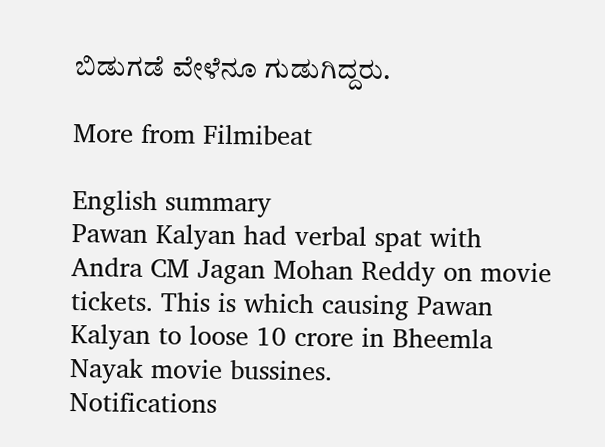ಬಿಡುಗಡೆ ವೇಳೆನೂ ಗುಡುಗಿದ್ದರು.

More from Filmibeat

English summary
Pawan Kalyan had verbal spat with Andra CM Jagan Mohan Reddy on movie tickets. This is which causing Pawan Kalyan to loose 10 crore in Bheemla Nayak movie bussines.
Notifications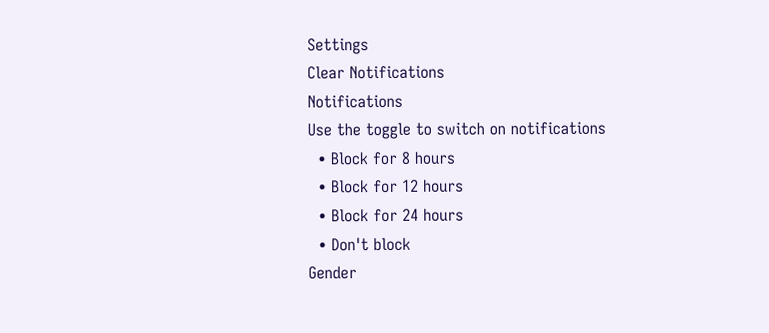Settings
Clear Notifications
Notifications
Use the toggle to switch on notifications
  • Block for 8 hours
  • Block for 12 hours
  • Block for 24 hours
  • Don't block
Gender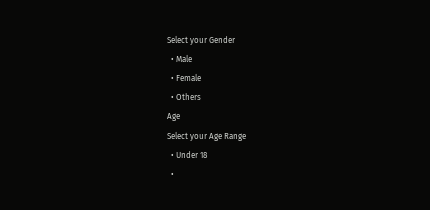Select your Gender
  • Male
  • Female
  • Others
Age
Select your Age Range
  • Under 18
  •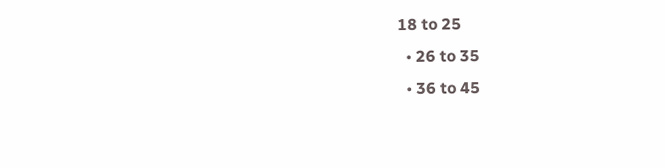18 to 25
  • 26 to 35
  • 36 to 45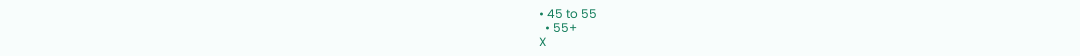• 45 to 55
  • 55+
X